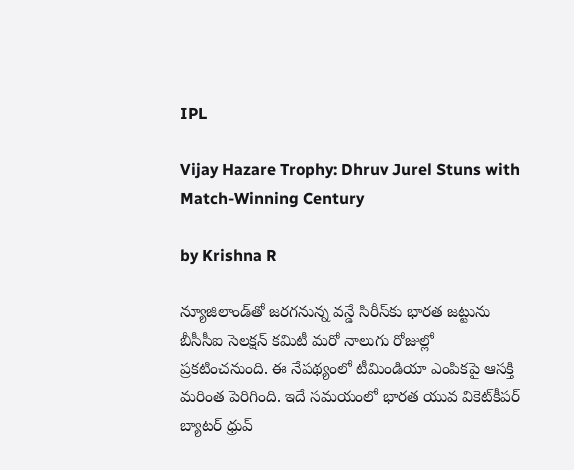IPL

Vijay Hazare Trophy: Dhruv Jurel Stuns with Match-Winning Century

by Krishna R

న్యూజిలాండ్‌తో జరగనున్న వన్డే సిరీస్‌కు భారత జట్టును బీసీసీఐ సెలక్షన్ కమిటీ మరో నాలుగు రోజుల్లో ప్రకటించనుంది. ఈ నేపథ్యంలో టీమిండియా ఎంపికపై ఆసక్తి మరింత పెరిగింది. ఇదే సమయంలో భారత యువ వికెట్‌కీపర్ బ్యాటర్ ధ్రువ్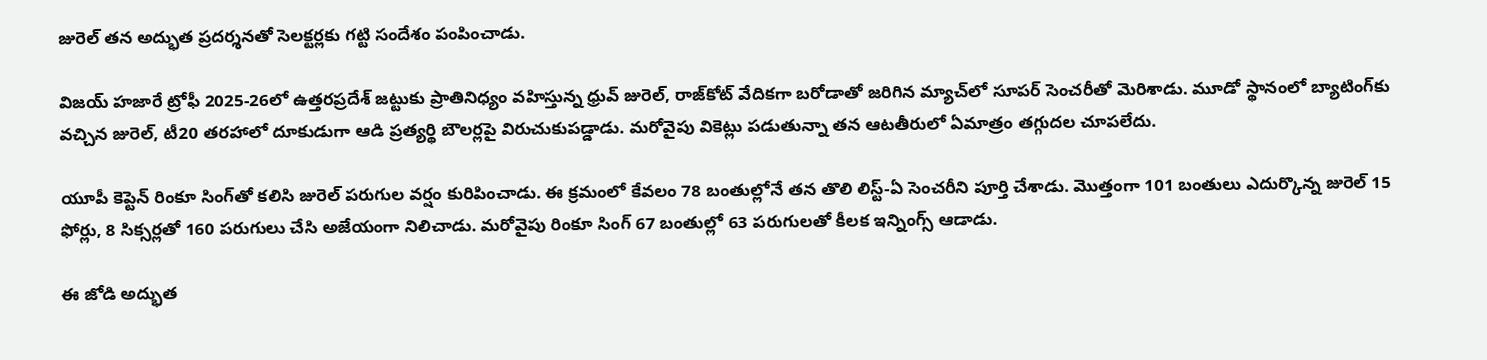జురెల్ తన అద్భుత ప్రదర్శనతో సెలక్టర్లకు గట్టి సందేశం పంపించాడు.

విజయ్ హజారే ట్రోఫీ 2025-26లో ఉత్తరప్రదేశ్ జట్టుకు ప్రాతినిధ్యం వహిస్తున్న ధ్రువ్ జురెల్, రాజ్‌కోట్ వేదికగా బరోడాతో జరిగిన మ్యాచ్‌లో సూపర్ సెంచరీతో మెరిశాడు. మూడో స్థానంలో బ్యాటింగ్‌కు వచ్చిన జురెల్, టీ20 తరహాలో దూకుడుగా ఆడి ప్రత్యర్థి బౌలర్లపై విరుచుకుపడ్డాడు. మరోవైపు వికెట్లు పడుతున్నా తన ఆటతీరులో ఏమాత్రం తగ్గుదల చూపలేదు.

యూపీ కెప్టెన్ రింకూ సింగ్‌తో కలిసి జురెల్ పరుగుల వర్షం కురిపించాడు. ఈ క్రమంలో కేవలం 78 బంతుల్లోనే తన తొలి లిస్ట్-ఏ సెంచరీని పూర్తి చేశాడు. మొత్తంగా 101 బంతులు ఎదుర్కొన్న జురెల్ 15 ఫోర్లు, 8 సిక్సర్లతో 160 పరుగులు చేసి అజేయంగా నిలిచాడు. మరోవైపు రింకూ సింగ్ 67 బంతుల్లో 63 పరుగులతో కీలక ఇన్నింగ్స్ ఆడాడు.

ఈ జోడి అద్భుత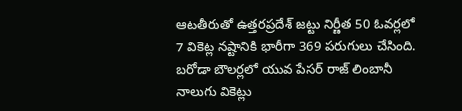ఆటతీరుతో ఉత్తరప్రదేశ్ జట్టు నిర్ణీత 50 ఓవర్లలో 7 వికెట్ల నష్టానికి భారీగా 369 పరుగులు చేసింది. బరోడా బౌలర్లలో యువ పేసర్ రాజ్ లింబానీ నాలుగు వికెట్లు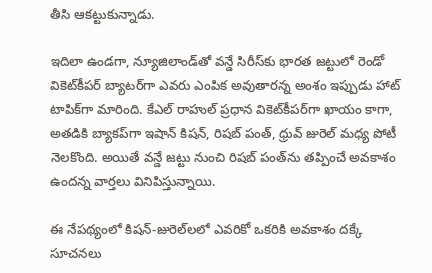తీసి ఆకట్టుకున్నాడు.

ఇదిలా ఉండగా, న్యూజిలాండ్‌తో వన్డే సిరీస్‌కు భారత జట్టులో రెండో వికెట్‌కీపర్ బ్యాటర్‌గా ఎవరు ఎంపిక అవుతారన్న అంశం ఇప్పుడు హాట్ టాపిక్‌గా మారింది. కేఎల్ రాహుల్ ప్రధాన వికెట్‌కీపర్‌గా ఖాయం కాగా, అతడికి బ్యాకప్‌గా ఇషాన్ కిషన్, రిషబ్ పంత్, ధ్రువ్ జురెల్ మధ్య పోటీ నెలకొంది. అయితే వన్డే జట్టు నుంచి రిషబ్ పంత్‌ను తప్పించే అవకాశం ఉందన్న వార్తలు వినిపిస్తున్నాయి.

ఈ నేపథ్యంలో కిషన్‌-జురెల్‌లలో ఎవరికో ఒకరికి అవకాశం దక్కే సూచనలు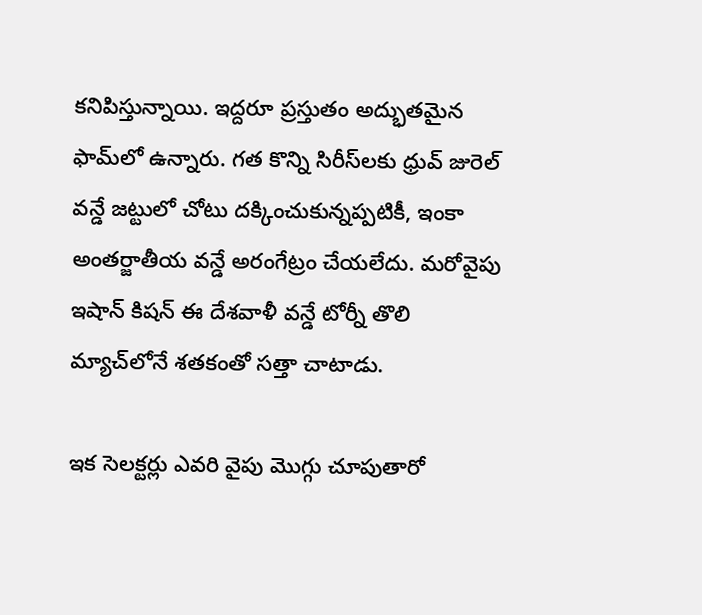కనిపిస్తున్నాయి. ఇద్దరూ ప్రస్తుతం అద్భుతమైన ఫామ్‌లో ఉన్నారు. గత కొన్ని సిరీస్‌లకు ధ్రువ్ జురెల్ వన్డే జట్టులో చోటు దక్కించుకున్నప్పటికీ, ఇంకా అంతర్జాతీయ వన్డే అరంగేట్రం చేయలేదు. మరోవైపు ఇషాన్ కిషన్ ఈ దేశవాళీ వన్డే టోర్నీ తొలి మ్యాచ్‌లోనే శతకంతో సత్తా చాటాడు.

ఇక సెలక్టర్లు ఎవరి వైపు మొగ్గు చూపుతారో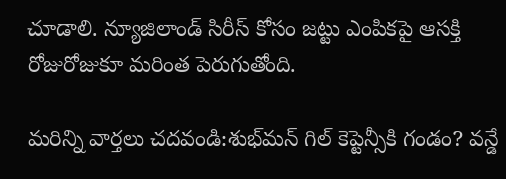చూడాలి. న్యూజిలాండ్ సిరీస్ కోసం జట్టు ఎంపికపై ఆసక్తి రోజురోజుకూ మరింత పెరుగుతోంది.

మరిన్ని వార్తలు చదవండి:శుభ్‌మన్ గిల్ కెప్టెన్సీకి గండం? వన్డే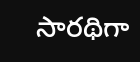సారథిగా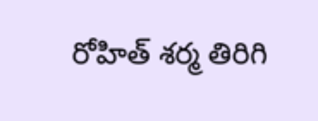రోహిత్ శర్మ తిరిగి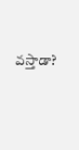వస్తాడా?